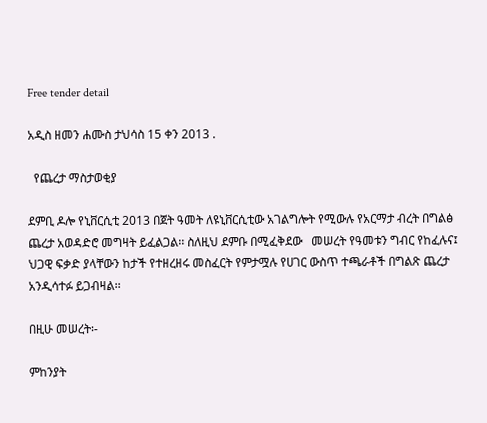Free tender detail

አዲስ ዘመን ሐሙስ ታህሳስ 15 ቀን 2013 .

  የጨረታ ማስታወቂያ

ደምቢ ዶሎ የኒቨርሲቲ 2013 በጀት ዓመት ለዩኒቨርሲቲው አገልግሎት የሚውሉ የአርማታ ብረት በግልፅ ጨረታ አወዳድሮ መግዛት ይፈልጋል፡፡ ስለዚህ ደምቡ በሚፈቅደው   መሠረት የዓመቱን ግብር የከፈሉና፤ ህጋዊ ፍቃድ ያላቸውን ከታች የተዘረዘሩ መስፈርት የምታሟሉ የሀገር ውስጥ ተጫራቶች በግልጽ ጨረታ አንዲሳተፉ ይጋብዛል፡፡

በዚሁ መሠረት፡-

ምከንያት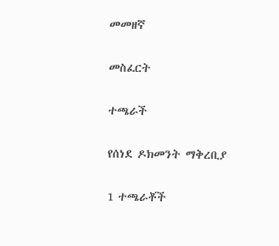መመዘኛ

መስፈርት

ተጫራች

የሰነደ ዶክመንት ማቅረቢያ

1 ተጫራቾች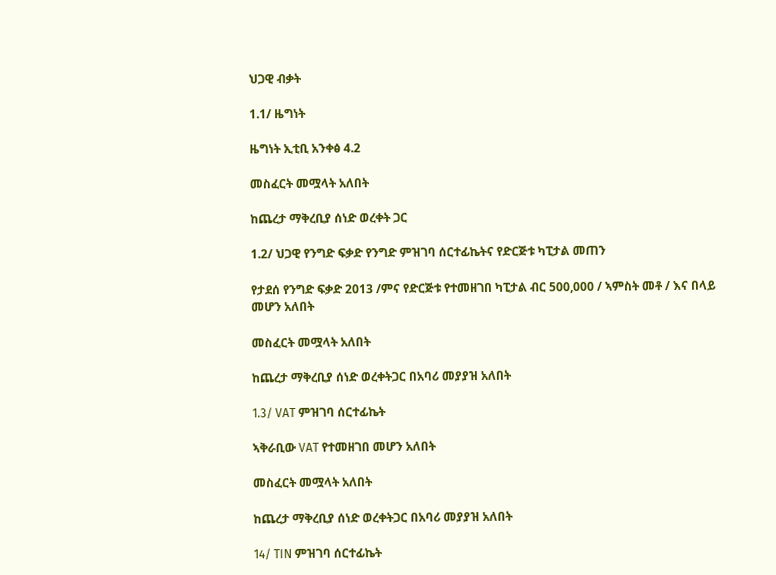ህጋዊ ብቃት

1.1/ ዜግነት

ዜግነት ኢቲቢ አንቀፅ 4.2

መስፈርት መሟላት አለበት

ከጨረታ ማቅረቢያ ሰነድ ወረቀት ጋር

1.2/ ህጋዊ የንግድ ፍቃድ የንግድ ምዝገባ ሰርተፊኬትና የድርጅቱ ካፒታል መጠን

የታደሰ የንግድ ፍቃድ 2013 /ምና የድርጅቱ የተመዘገበ ካፒታል ብር 500,000 / ኣምስት መቶ / እና በላይ መሆን አለበት

መስፈርት መሟላት አለበት

ከጨረታ ማቅረቢያ ሰነድ ወረቀትጋር በአባሪ መያያዝ አለበት

1.3/ VAT ምዝገባ ሰርተፊኬት

ኣቅራቢው VAT የተመዘገበ መሆን አለበት

መስፈርት መሟላት አለበት

ከጨረታ ማቅረቢያ ሰነድ ወረቀትጋር በአባሪ መያያዝ አለበት

14/ TIN ምዝገባ ሰርተፊኬት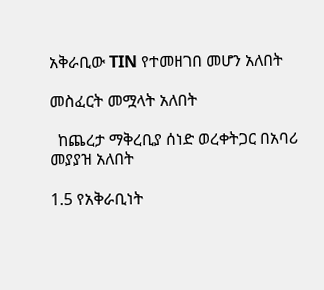አቅራቢው TIN የተመዘገበ መሆን አለበት

መስፈርት መሟላት አለበት

  ከጨረታ ማቅረቢያ ሰነድ ወረቀትጋር በአባሪ መያያዝ አለበት

1.5 የአቅራቢነት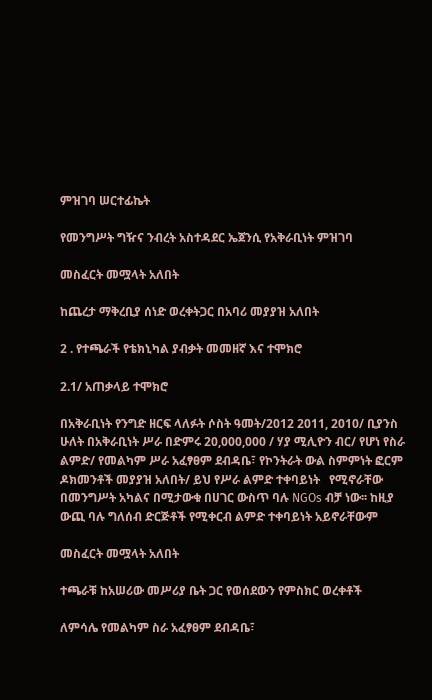ምዝገባ ሠርተፊኬት

የመንግሥት ግዥና ንብረት አስተዳደር ኤጀንሲ የአቅራቢነት ምዝገባ

መስፈርት መሟላት አለበት

ከጨረታ ማቅረቢያ ሰነድ ወረቀትጋር በአባሪ መያያዝ አለበት

2 . የተጫራች የቴክኒካል ያብቃት መመዘኛ እና ተሞክሮ

2.1/ አጠቃላይ ተሞክሮ

በአቅራቢነት የንግድ ዘርፍ ላለፉት ሶስት ዓመት/2012 2011, 2010/ ቢያንስ ሁለት በአቅራቢነት ሥራ በድምሩ 20,000,000 / ሃያ ሚሊዮን ብር/ የሆነ የስራ ልምድ/ የመልካም ሥራ አፈፃፀም ደብዳቤ፣ የኮንትራት ውል ስምምነት ፎርም ዶክመንቶች መያያዝ አለበት/ ይህ የሥራ ልምድ ተቀባይነት   የሚኖራቸው በመንግሥት አካልና በሚታውቁ በሀገር ውስጥ ባሉ NGOs ብቻ ነው፡፡ ከዚያ ውጪ ባሉ ግለሰብ ድርጅቶች የሚቀርብ ልምድ ተቀባይነት አይኖራቸውም

መስፈርት መሟላት አለበት

ተጫራቹ ከአሠሪው መሥሪያ ቤት ጋር የወሰደውን የምስክር ወረቀቶች

ለምሳሌ የመልካም ስራ አፈፃፀም ደብዳቤ፣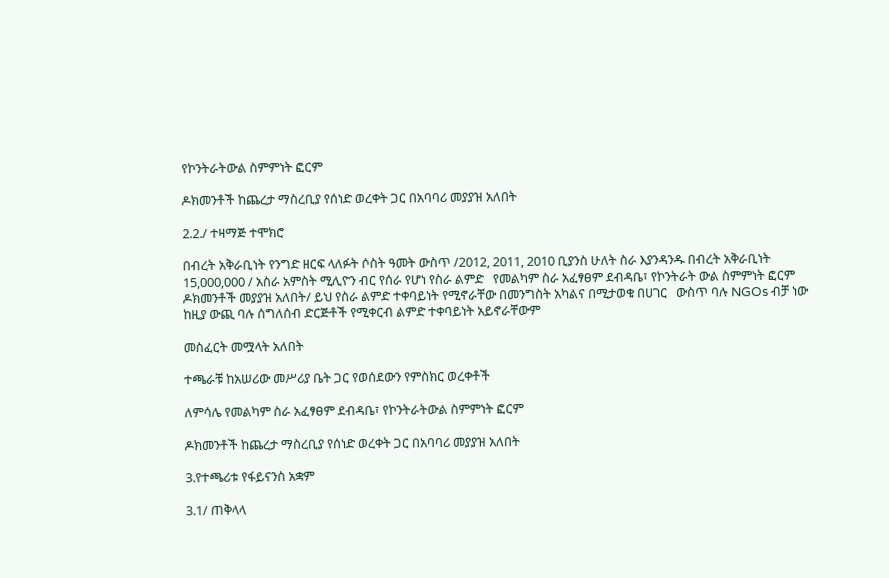የኮንትራትውል ስምምነት ፎርም

ዶክመንቶች ከጨረታ ማስረቢያ የሰነድ ወረቀት ጋር በአባባሪ መያያዝ አለበት

2.2./ ተዛማጅ ተሞክሮ

በብረት አቅራቢነት የንግድ ዘርፍ ላለፉት ሶስት ዓመት ውስጥ /2012, 2011, 2010 ቢያንስ ሁለት ስራ እያንዳንዱ በብረት አቅራቢነት 15,000,000 / አስራ አምስት ሚሊዮን ብር የሰራ የሆነ የስራ ልምድ   የመልካም ስራ አፈፃፀም ደብዳቤ፣ የኮንትራት ውል ስምምነት ፎርም ዶክመንቶች መያያዝ አለበት/ ይህ የስራ ልምድ ተቀባይነት የሚኖራቸው በመንግስት አካልና በሚታወቁ በሀገር   ውስጥ ባሉ NGOs ብቻ ነው ከዚያ ውጪ ባሉ ሰግለሰብ ድርጅቶች የሚቀርብ ልምድ ተቀባይነት አይኖራቸውም

መስፈርት መሟላት አለበት

ተጫራቹ ከአሠሪው መሥሪያ ቤት ጋር የወሰደውን የምስክር ወረቀቶች

ለምሳሌ የመልካም ስራ አፈፃፀም ደብዳቤ፣ የኮንትራትውል ስምምነት ፎርም

ዶክመንቶች ከጨረታ ማስረቢያ የሰነድ ወረቀት ጋር በአባባሪ መያያዝ አለበት

3.የተጫሪቱ የፋይናንስ አቋም

3.1/ ጠቅላላ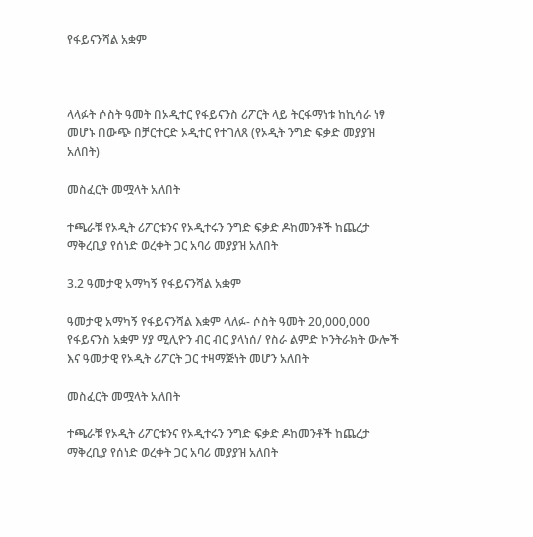የፋይናንሻል አቋም



ላላፉት ሶስት ዓመት በኦዲተር የፋይናንስ ሪፖርት ላይ ትርፋማነቱ ከኪሳራ ነፃ መሆኑ በውጭ በቻርተርድ ኦዲተር የተገለጸ (የኦዲት ንግድ ፍቃድ መያያዝ አለበት)

መስፈርት መሟላት አለበት

ተጫራቹ የኦዲት ሪፖርቱንና የኦዲተሩን ንግድ ፍቃድ ዶከመንቶች ከጨረታ ማቅረቢያ የሰነድ ወረቀት ጋር አባሪ መያያዝ አለበት

3.2 ዓመታዊ አማካኝ የፋይናንሻል አቋም

ዓመታዊ አማካኝ የፋይናንሻል እቋም ላለፉ- ሶስት ዓመት 20,000,000 የፋይናንስ አቋም ሃያ ሚሊዮን ብር ብር ያላነሰ/ የስራ ልምድ ኮንትራክት ውሎች እና ዓመታዊ የኦዲት ሪፖርት ጋር ተዛማጅነት መሆን አለበት

መስፈርት መሟላት አለበት

ተጫራቹ የኦዲት ሪፖርቱንና የኦዲተሩን ንግድ ፍቃድ ዶከመንቶች ከጨረታ ማቅረቢያ የሰነድ ወረቀት ጋር አባሪ መያያዝ አለበት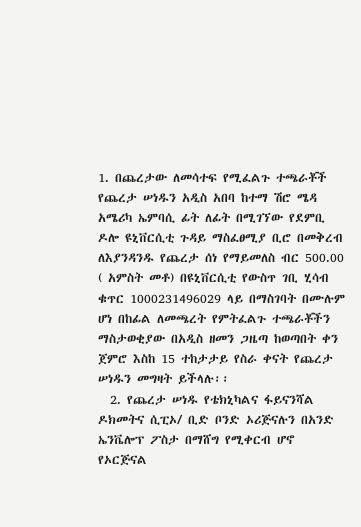1. በጨረታው ለመሳተፍ የሚፈልጉ ተጫራቾች የጨረታ ሠነዱን አዲስ አበባ ከተማ ሽሮ ሜዳ አሜሪካ ኤምባሲ ፊት ለፊት በሚገኘው የደምቢ ዶሎ ዩኒቨርሲቲ ጉዳይ ማስፈፀሚያ ቢሮ በመቅረብ ለእያንዳንዱ የጨረታ ሰነ የማይመለስ ብር 500.00 ( አምስት መቶ) በዩኒቨርሲቲ የውስጥ ገቢ ሂሳብ ቁጥር 1000231496029 ላይ በማስገባት በሙሉም ሆነ በከፊል ለመጫረት የምትፈልጉ ተጫራቾችን ማስታወቂያው በአዲስ ዘመን ጋዜጣ ከወጣበት ቀን ጀምሮ እስከ 15 ተከታታይ የስራ ቀናት የጨረታ ሠነዱን መግዛት ይችላሉ፡፡
  2. የጨረታ ሠነዱ የቴክኒካልና ፋይናንሻል ዶክመትና ሲፒኦ/ ቢድ ቦንድ ኦሪጅናሉን በአንድ ኤንቬሎፕ ፖስታ በማሸግ የሚቀርብ ሆኖ የኦርጅናል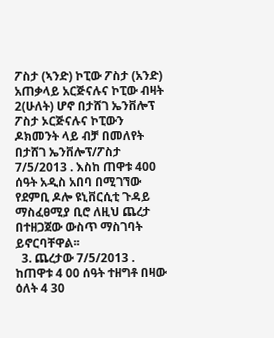ፖስታ (ኣንድ) ኮፒው ፖስታ (አንድ) አጠቃላይ አርጅናሉና ኮፒው ብዛት 2(ሁለት) ሆኖ በታሸገ ኤንቨሎፕ ፖስታ ኦርጅናሉና ኮፒውን ዶክመንት ላይ ብቻ በመለየት በታሸገ ኤንቨሎፕ/ፖስታ 7/5/2013 . እስከ ጠዋቱ 400 ሰዓት አዲስ አበባ በሚገኘው የደምቢ ዶሎ ዩኒቨርሲቲ ጉዳይ ማስፈፀሚያ ቢሮ ለዚህ ጨረታ በተዘጋጀው ውስጥ ማስገባት ይኖርባቸዋል፡፡
  3. ጨረታው 7/5/2013 . ከጠዋቱ 4 00 ሰዓት ተዘግቶ በዛው ዕለት 4 30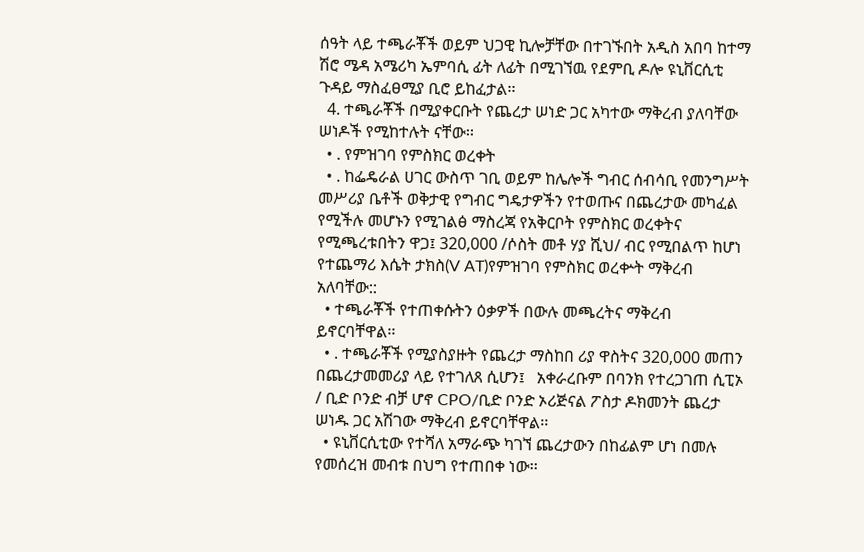ሰዓት ላይ ተጫራቾች ወይም ህጋዊ ኪሎቻቸው በተገኙበት አዲስ አበባ ከተማ ሽሮ ሜዳ አሜሪካ ኤምባሲ ፊት ለፊት በሚገኘዉ የደምቢ ዶሎ ዩኒቨርሲቲ ጉዳይ ማስፈፀሚያ ቢሮ ይከፈታል፡፡
  4. ተጫራቾች በሚያቀርቡት የጨረታ ሠነድ ጋር አካተው ማቅረብ ያለባቸው ሠነዶች የሚከተሉት ናቸው፡፡
  • . የምዝገባ የምስክር ወረቀት
  • . ከፌዴራል ሀገር ውስጥ ገቢ ወይም ከሌሎች ግብር ሰብሳቢ የመንግሥት መሥሪያ ቤቶች ወቅታዊ የግብር ግዴታዎችን የተወጡና በጨረታው መካፈል የሚችሉ መሆኑን የሚገልፅ ማስረጃ የአቅርቦት የምስክር ወረቀትና የሚጫረቱበትን ዋጋ፤ 320,000 /ሶስት መቶ ሃያ ሺህ/ ብር የሚበልጥ ከሆነ የተጨማሪ እሴት ታክስ(V AT)የምዝገባ የምስክር ወረቍት ማቅረብ አለባቸው::
  • ተጫራቾች የተጠቀሱትን ዕቃዎች በውሉ መጫረትና ማቅረብ ይኖርባቸዋል፡፡
  • . ተጫራቾች የሚያስያዙት የጨረታ ማስከበ ሪያ ዋስትና 320,000 መጠን በጨረታመመሪያ ላይ የተገለጸ ሲሆን፤   አቀራረቡም በባንክ የተረጋገጠ ሲፒኦ / ቢድ ቦንድ ብቻ ሆኖ CPO/ቢድ ቦንድ ኦሪጅናል ፖስታ ዶክመንት ጨረታ ሠነዱ ጋር አሽገው ማቅረብ ይኖርባቸዋል፡፡
  • ዩኒቨርሲቲው የተሻለ አማራጭ ካገኘ ጨረታውን በከፊልም ሆነ በመሉ የመሰረዝ መብቱ በህግ የተጠበቀ ነው፡፡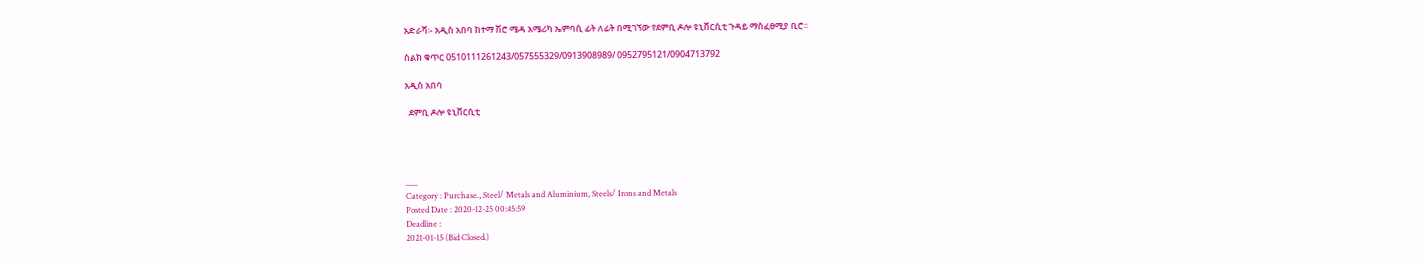አድራሻ፡- አዲስ አበባ ከተማ ሽሮ ሜዳ አሜሪካ ኤምባሲ ፊት ለፊት በሚገኘው የደምቢ ዶሎ ዩኒቨርሲቲ ጉዳይ ማስፈፀሚያ ቢሮ፡፡

ስልክ ቁጥር 0510111261243/057555329/0913908989/ 0952795121/0904713792

አዲስ አበባ

  ደምቢ ዶሎ ዩኒቨርሲቲ




___
Category : Purchase., Steel/ Metals and Aluminium, Steels/ Irons and Metals
Posted Date : 2020-12-25 00:45:59
Deadline :
2021-01-15 (Bid Closed.)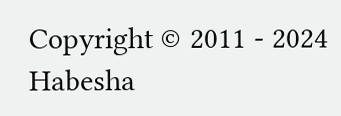Copyright © 2011 - 2024 Habesha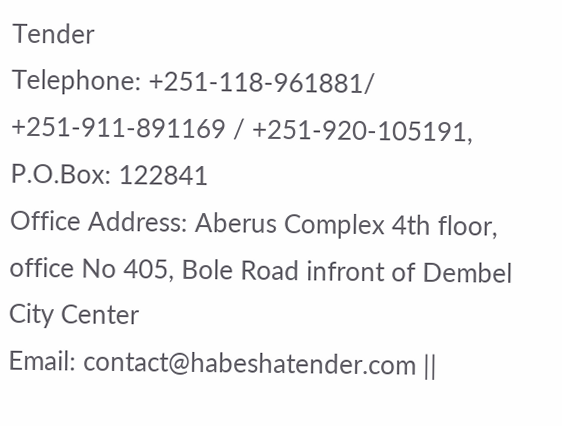Tender
Telephone: +251-118-961881/ +251-911-891169 / +251-920-105191, P.O.Box: 122841
Office Address: Aberus Complex 4th floor, office No 405, Bole Road infront of Dembel City Center
Email: contact@habeshatender.com ||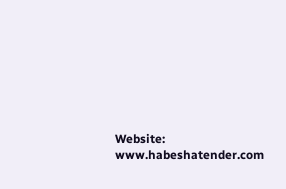Website: www.habeshatender.com